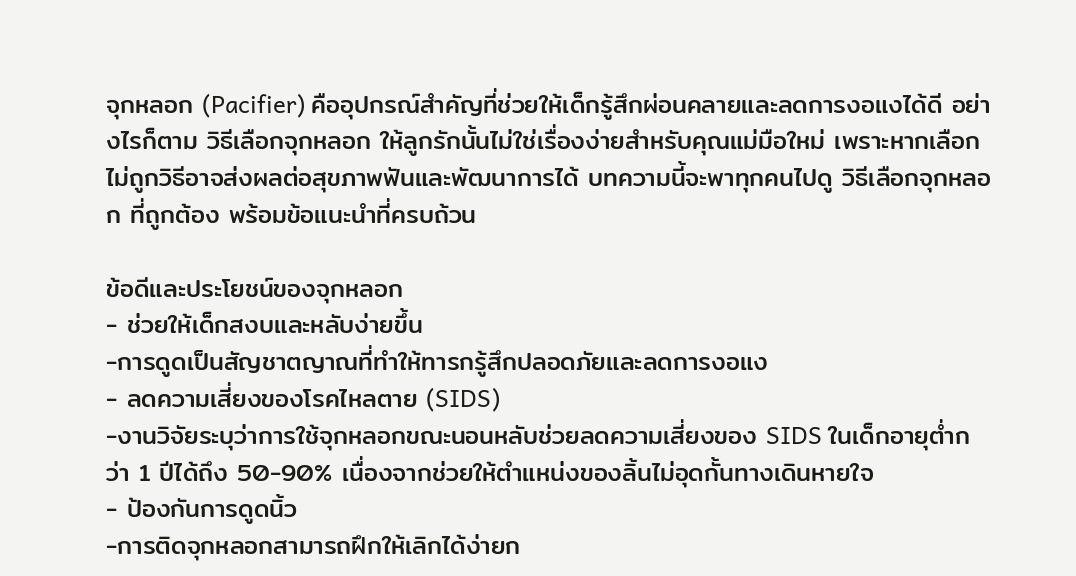จุกหลอก (Pacifier) คืออุปกรณ์สำคัญที่ช่วยให้เด็กรู้สึกผ่อนคลายและลดการงอแงได้ดี อย่างไรก็ตาม วิธีเลือกจุกหลอก ให้ลูกรักนั้นไม่ใช่เรื่องง่ายสำหรับคุณแม่มือใหม่ เพราะหากเลือกไม่ถูกวิธีอาจส่งผลต่อสุขภาพฟันและพัฒนาการได้ บทความนี้จะพาทุกคนไปดู วิธีเลือกจุกหลอก ที่ถูกต้อง พร้อมข้อแนะนำที่ครบถ้วน

ข้อดีและประโยชน์ของจุกหลอก
- ช่วยให้เด็กสงบและหลับง่ายขึ้น
-การดูดเป็นสัญชาตญาณที่ทำให้ทารกรู้สึกปลอดภัยและลดการงอแง
- ลดความเสี่ยงของโรคไหลตาย (SIDS)
-งานวิจัยระบุว่าการใช้จุกหลอกขณะนอนหลับช่วยลดความเสี่ยงของ SIDS ในเด็กอายุต่ำกว่า 1 ปีได้ถึง 50-90% เนื่องจากช่วยให้ตำแหน่งของลิ้นไม่อุดกั้นทางเดินหายใจ
- ป้องกันการดูดนิ้ว
-การติดจุกหลอกสามารถฝึกให้เลิกได้ง่ายก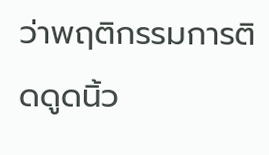ว่าพฤติกรรมการติดดูดนิ้ว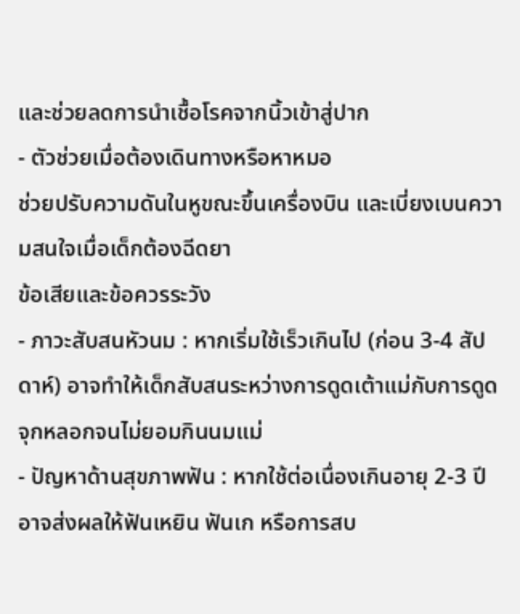และช่วยลดการนำเชื้อโรคจากนิ้วเข้าสู่ปาก
- ตัวช่วยเมื่อต้องเดินทางหรือหาหมอ
ช่วยปรับความดันในหูขณะขึ้นเครื่องบิน และเบี่ยงเบนความสนใจเมื่อเด็กต้องฉีดยา
ข้อเสียและข้อควรระวัง
- ภาวะสับสนหัวนม : หากเริ่มใช้เร็วเกินไป (ก่อน 3-4 สัปดาห์) อาจทำให้เด็กสับสนระหว่างการดูดเต้าแม่กับการดูดจุกหลอกจนไม่ยอมกินนมแม่
- ปัญหาด้านสุขภาพฟัน : หากใช้ต่อเนื่องเกินอายุ 2-3 ปี อาจส่งผลให้ฟันเหยิน ฟันเก หรือการสบ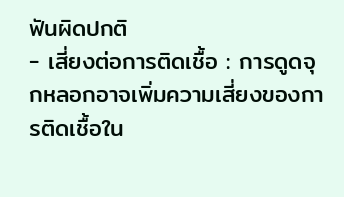ฟันผิดปกติ
- เสี่ยงต่อการติดเชื้อ : การดูดจุกหลอกอาจเพิ่มความเสี่ยงของการติดเชื้อใน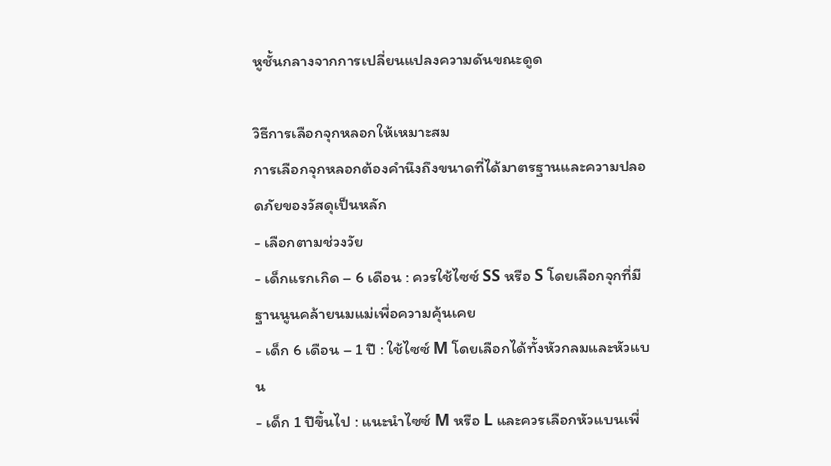หูชั้นกลางจากการเปลี่ยนแปลงความดันขณะดูด

วิธีการเลือกจุกหลอกให้เหมาะสม
การเลือกจุกหลอกต้องคำนึงถึงขนาดที่ได้มาตรฐานและความปลอดภัยของวัสดุเป็นหลัก
- เลือกตามช่วงวัย
- เด็กแรกเกิด – 6 เดือน : ควรใช้ไซซ์ SS หรือ S โดยเลือกจุกที่มีฐานนูนคล้ายนมแม่เพื่อความคุ้นเคย
- เด็ก 6 เดือน – 1 ปี : ใช้ไซซ์ M โดยเลือกได้ทั้งหัวกลมและหัวแบน
- เด็ก 1 ปีขึ้นไป : แนะนำไซซ์ M หรือ L และควรเลือกหัวแบนเพื่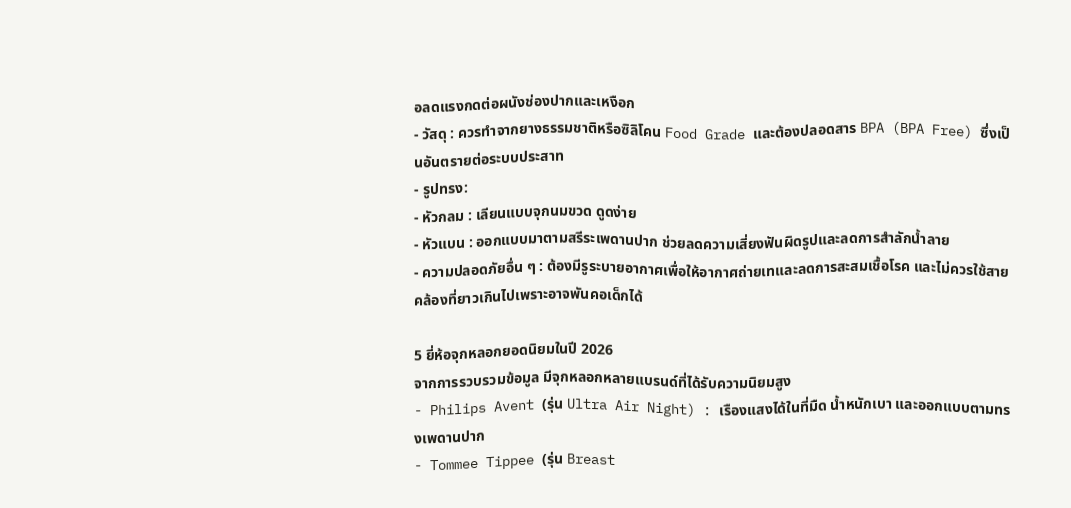อลดแรงกดต่อผนังช่องปากและเหงือก
- วัสดุ : ควรทำจากยางธรรมชาติหรือซิลิโคน Food Grade และต้องปลอดสาร BPA (BPA Free) ซึ่งเป็นอันตรายต่อระบบประสาท
- รูปทรง:
- หัวกลม : เลียนแบบจุกนมขวด ดูดง่าย
- หัวแบน : ออกแบบมาตามสรีระเพดานปาก ช่วยลดความเสี่ยงฟันผิดรูปและลดการสำลักน้ำลาย
- ความปลอดภัยอื่น ๆ : ต้องมีรูระบายอากาศเพื่อให้อากาศถ่ายเทและลดการสะสมเชื้อโรค และไม่ควรใช้สายคล้องที่ยาวเกินไปเพราะอาจพันคอเด็กได้

5 ยี่ห้อจุกหลอกยอดนิยมในปี 2026
จากการรวบรวมข้อมูล มีจุกหลอกหลายแบรนด์ที่ได้รับความนิยมสูง
- Philips Avent (รุ่น Ultra Air Night) : เรืองแสงได้ในที่มืด น้ำหนักเบา และออกแบบตามทรงเพดานปาก
- Tommee Tippee (รุ่น Breast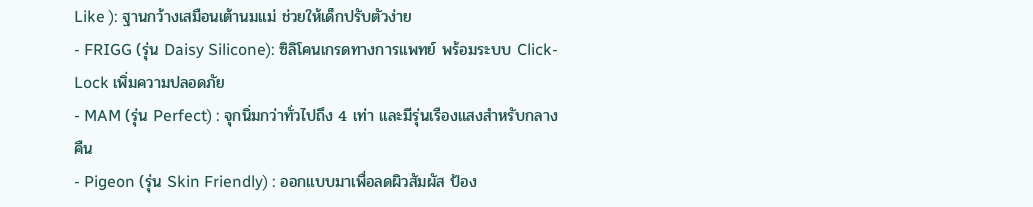Like ): ฐานกว้างเสมือนเต้านมแม่ ช่วยให้เด็กปรับตัวง่าย
- FRIGG (รุ่น Daisy Silicone): ซิลิโคนเกรดทางการแพทย์ พร้อมระบบ Click-Lock เพิ่มความปลอดภัย
- MAM (รุ่น Perfect) : จุกนิ่มกว่าทั่วไปถึง 4 เท่า และมีรุ่นเรืองแสงสำหรับกลางคืน
- Pigeon (รุ่น Skin Friendly) : ออกแบบมาเพื่อลดผิวสัมผัส ป้อง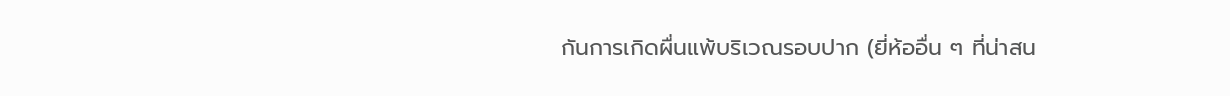กันการเกิดผื่นแพ้บริเวณรอบปาก (ยี่ห้ออื่น ๆ ที่น่าสน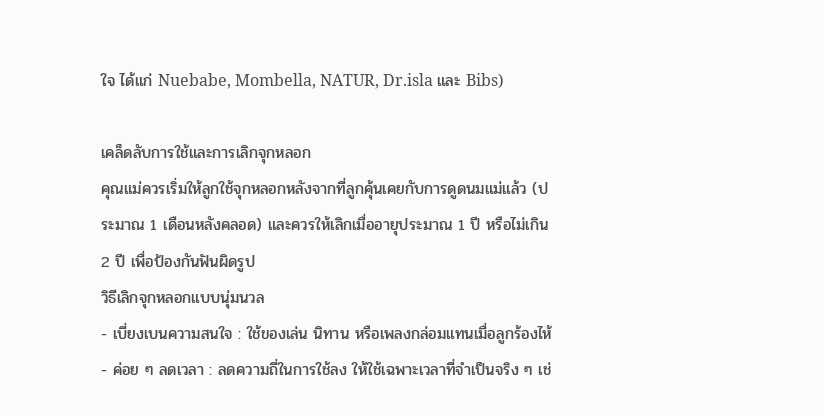ใจ ได้แก่ Nuebabe, Mombella, NATUR, Dr.isla และ Bibs)

เคล็ดลับการใช้และการเลิกจุกหลอก
คุณแม่ควรเริ่มให้ลูกใช้จุกหลอกหลังจากที่ลูกคุ้นเคยกับการดูดนมแม่แล้ว (ประมาณ 1 เดือนหลังคลอด) และควรให้เลิกเมื่ออายุประมาณ 1 ปี หรือไม่เกิน 2 ปี เพื่อป้องกันฟันผิดรูป
วิธีเลิกจุกหลอกแบบนุ่มนวล
- เบี่ยงเบนความสนใจ : ใช้ของเล่น นิทาน หรือเพลงกล่อมแทนเมื่อลูกร้องไห้
- ค่อย ๆ ลดเวลา : ลดความถี่ในการใช้ลง ให้ใช้เฉพาะเวลาที่จำเป็นจริง ๆ เช่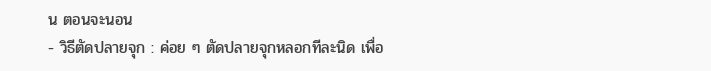น ตอนจะนอน
- วิธีตัดปลายจุก : ค่อย ๆ ตัดปลายจุกหลอกทีละนิด เพื่อ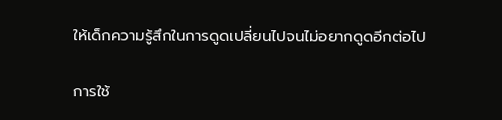ให้เด็กความรู้สึกในการดูดเปลี่ยนไปจนไม่อยากดูดอีกต่อไป

การใช้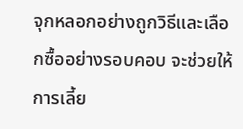จุกหลอกอย่างถูกวิธีและเลือกซื้ออย่างรอบคอบ จะช่วยให้การเลี้ย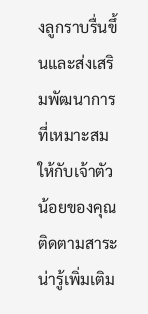งลูกราบรื่นขึ้นและส่งเสริมพัฒนาการที่เหมาะสมให้กับเจ้าตัวน้อยของคุณ
ติดตามสาระน่ารู้เพิ่มเติม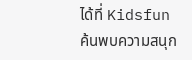ได้ที่ Kidsfun
ค้นพบความสนุก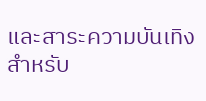และสาระความบันเทิงสำหรับ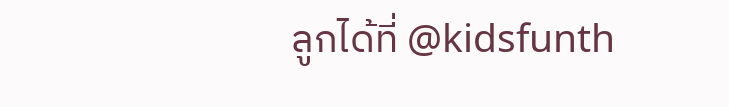ลูกได้ที่ @kidsfunth